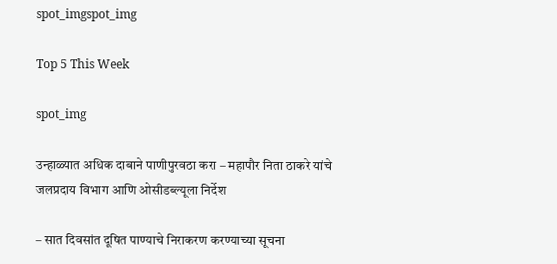spot_imgspot_img

Top 5 This Week

spot_img

उन्हाळ्यात अधिक दाबाने पाणीपुरवठा करा – महापौर निता ठाकरे यांचे जलप्रदाय विभाग आणि ओसीडब्ल्यूला निर्देश

– सात दिवसांत दूषित पाण्याचे निराकरण करण्याच्या सूचना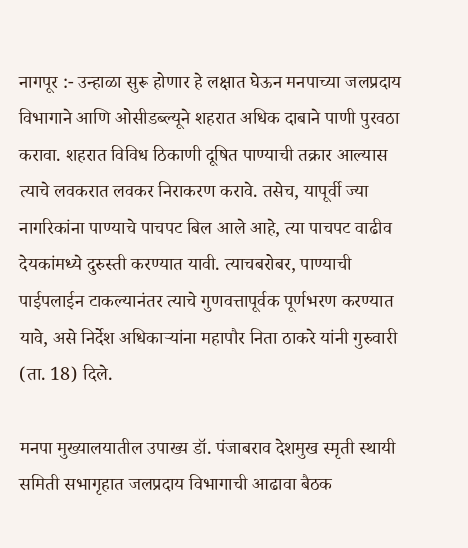नागपूर :- उन्हाळा सुरू होणार हे लक्षात घेऊन मनपाच्या जलप्रदाय विभागाने आणि ओसीडब्ल्यूने शहरात अधिक दाबाने पाणी पुरवठा करावा. शहरात विविध ठिकाणी दूषित पाण्याची तक्रार आल्यास त्याचे लवकरात लवकर निराकरण करावे. तसेच, यापूर्वी ज्या नागरिकांना पाण्याचे पाचपट बिल आले आहे, त्या पाचपट वाढीव देयकांमध्ये दुरुस्ती करण्यात यावी. त्याचबरोबर, पाण्याची पाईपलाईन टाकल्यानंतर त्याचे गुणवत्तापूर्वक पूर्णभरण करण्यात यावे, असे निर्देश अधिकाऱ्यांना महापौर निता ठाकरे यांनी गुरुवारी (ता. 18) दिले.

मनपा मुख्यालयातील उपाख्य डॉ. पंजाबराव देशमुख स्मृती स्थायी समिती सभागृहात जलप्रदाय विभागाची आढावा बैठक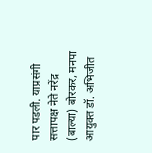पार पडली. याप्रसंगी सत्तापक्ष नेते नरेंद्र (बाल्या) बोरकर, मनपा आयुक्त डॉ. अभिजीत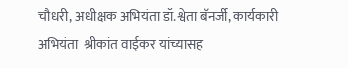चौधरी, अधीक्षक अभियंता डॉ.श्वेता बॅनर्जी, कार्यकारी अभियंता  श्रीकांत वाईकर यांच्यासह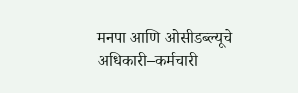मनपा आणि ओसीडब्ल्यूचे अधिकारी–कर्मचारी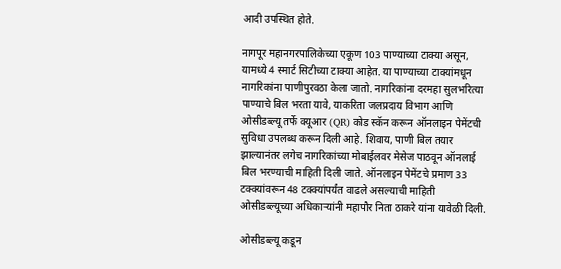आदी उपस्थित होते.

नागपूर महानगरपालिकेच्या एकूण 103 पाण्याच्या टाक्या असून, यामध्ये 4 स्मार्ट सिटीच्या टाक्या आहेत. या पाण्याच्या टाक्यांमधून नागरिकांना पाणीपुरवठा केला जातो. नागरिकांना दरमहा सुलभरित्या पाण्याचे बिल भरता यावे, याकरिता जलप्रदाय विभाग आणि ओसीडब्ल्यू तर्फे क्यूआर (QR) कोड स्कॅन करून ऑनलाइन पेमेंटची सुविधा उपलब्ध करून दिली आहे. शिवाय, पाणी बिल तयार झाल्यानंतर लगेच नागरिकांच्या मोबाईलवर मेसेज पाठवून ऑनलाई बिल भरण्याची माहिती दिली जाते. ऑनलाइन पेमेंटचे प्रमाण 33 टक्क्यांवरून 48 टक्क्यांपर्यंत वाढले असल्याची माहिती ओसीडब्ल्यूच्या अधिकाऱ्यांनी महापौर निता ठाकरे यांना यावेळी दिली.

ओसीडब्ल्यू कडून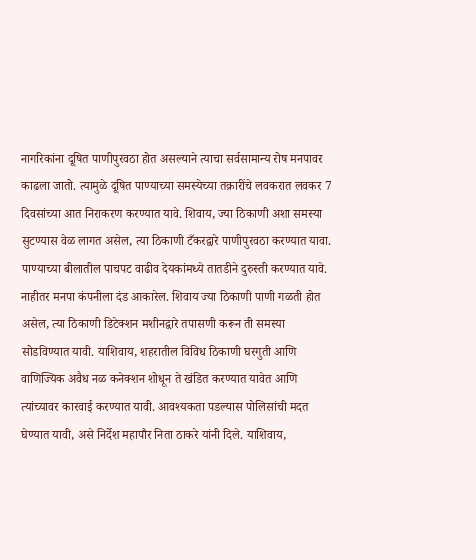नागरिकांना दूषित पाणीपुरवठा होत असल्याने त्याचा सर्वसामान्य रोष मनपावर काढला जातो. त्यामुळे दूषित पाण्याच्या समस्येच्या तक्रारींचे लवकरात लवकर 7 दिवसांच्या आत निराकरण करण्यात यावे. शिवाय, ज्या ठिकाणी अशा समस्या सुटण्यास वेळ लागत असेल, त्या ठिकाणी टँकरद्वारे पाणीपुरवठा करण्यात यावा. पाण्याच्या बीलातील पाचपट वाढीव देयकांमध्ये तातडीने दुरुस्ती करण्यात यावे. नाहीतर मनपा कंपनीला दंड आकारेल. शिवाय ज्या ठिकाणी पाणी गळती होत असेल, त्या ठिकाणी डिटेक्शन मशीनद्वारे तपासणी करून ती समस्या सोडविण्यात यावी. याशिवाय, शहरातील विविध ठिकाणी घरगुती आणि वाणिज्यिक अवैध नळ कनेक्शन शोधून ते खंडित करण्यात यावेत आणि त्यांच्यावर कारवाई करण्यात यावी. आवश्यकता पडल्यास पोलिसांची मदत घेण्यात यावी, असे निर्देश महापौर निता ठाकरे यांनी दिले. याशिवाय,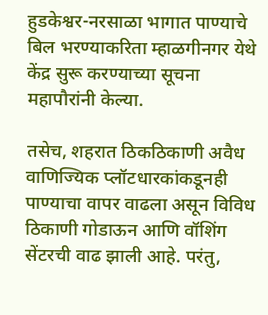हुडकेश्वर-नरसाळा भागात पाण्याचे बिल भरण्याकरिता म्हाळगीनगर येथे केंद्र सुरू करण्याच्या सूचना महापौरांनी केल्या.

तसेच, शहरात ठिकठिकाणी अवैध वाणिज्यिक प्लॉटधारकांकडूनही पाण्याचा वापर वाढला असून विविध ठिकाणी गोडाऊन आणि वॉशिंग सेंटरची वाढ झाली आहे. परंतु,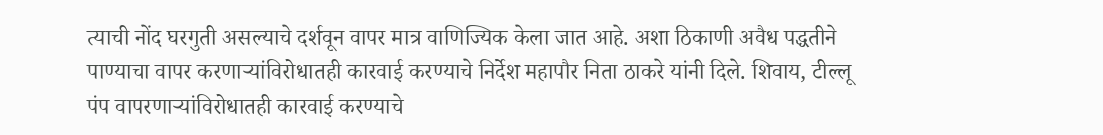त्याची नोंद घरगुती असल्याचे दर्शवून वापर मात्र वाणिज्यिक केला जात आहे. अशा ठिकाणी अवैध पद्धतीने पाण्याचा वापर करणाऱ्यांविरोधातही कारवाई करण्याचे निर्देश महापौर निता ठाकरे यांनी दिले. शिवाय, टील्लू पंप वापरणाऱ्यांविरोधातही कारवाई करण्याचे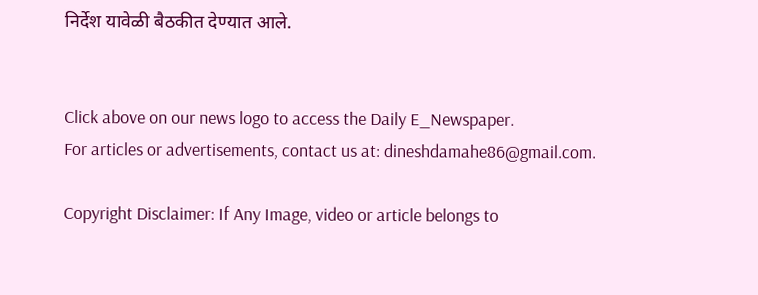निर्देश यावेळी बैठकीत देण्यात आले.


Click above on our news logo to access the Daily E_Newspaper.
For articles or advertisements, contact us at: dineshdamahe86@gmail.com.

Copyright Disclaimer: If Any Image, video or article belongs to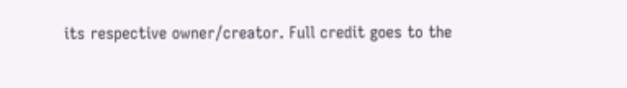its respective owner/creator. Full credit goes to the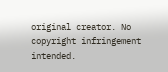original creator. No copyright infringement intended.